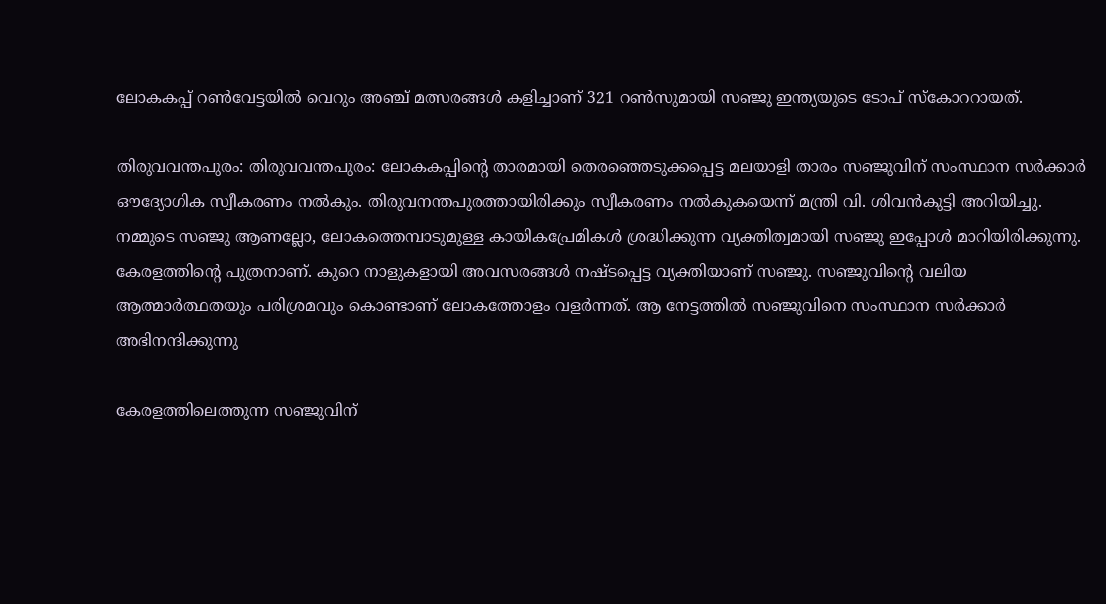ലോകകപ്പ് റണ്‍വേട്ടയില്‍ വെറും അഞ്ച് മത്സരങ്ങള്‍ കളിച്ചാണ് 321 റണ്‍സുമായി സഞ്ജു ഇന്ത്യയുടെ ടോപ് സ്കോററായത്.

തിരുവവന്തപുരം: തിരുവവന്തപുരം: ലോകകപ്പിന്‍റെ താരമായി തെരഞ്ഞെടുക്കപ്പെട്ട മലയാളി താരം സഞ്ജുവിന് സംസ്ഥാന സർക്കാർ ഔദ്യോഗിക സ്വീകരണം നൽകും. തിരുവനന്തപുരത്തായിരിക്കും സ്വീകരണം നൽകുകയെന്ന് മന്ത്രി വി. ശിവൻകുട്ടി അറിയിച്ചു. നമ്മുടെ സഞ്ജു ആണല്ലോ, ലോകത്തെമ്പാടുമുള്ള കായികപ്രേമികൾ ശ്രദ്ധിക്കുന്ന വ്യക്തിത്വമായി സഞ്ജു ഇപ്പോള്‍ മാറിയിരിക്കുന്നു. കേരളത്തിന്‍റെ പുത്രനാണ്. കുറെ നാളുകളായി അവസരങ്ങൾ നഷ്ടപ്പെട്ട വ്യക്തിയാണ് സഞ്ജു. സഞ്ജുവിന്‍റെ വലിയ ആത്മാർത്ഥതയും പരിശ്രമവും കൊണ്ടാണ് ലോകത്തോളം വളർന്നത്. ആ നേട്ടത്തില്‍ സ‍ഞ്ജുവിനെ സംസ്ഥാന സർക്കാർ അഭിനന്ദിക്കുന്നു

കേരളത്തിലെത്തുന്ന സഞ്ജുവിന്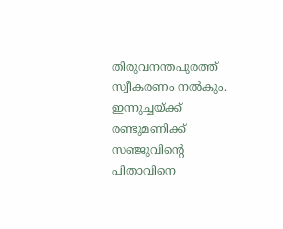തിരുവനന്തപുരത്ത് സ്വീകരണം നൽകും. ഇന്നുച്ചയ്ക്ക് രണ്ടുമണിക്ക് സഞ്ജുവിന്‍റെ പിതാവിനെ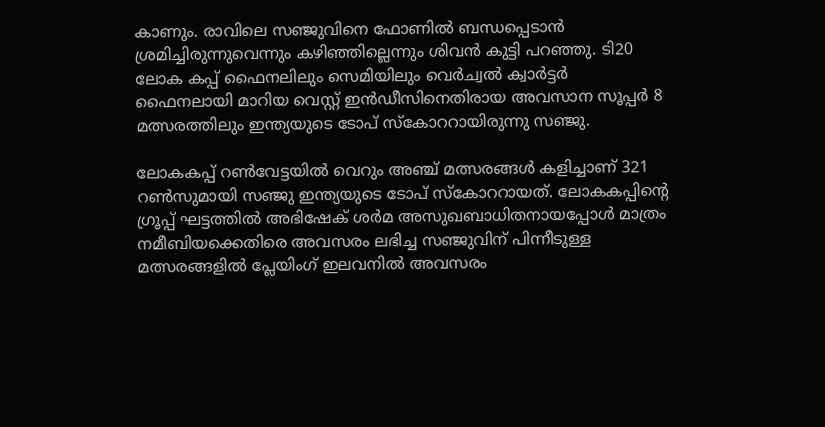കാണും. രാവിലെ സഞ്ജുവിനെ ഫോണിൽ ബന്ധപ്പെടാൻ ശ്രമിച്ചിരുന്നുവെന്നും കഴിഞ്ഞില്ലെന്നും ശിവന്‍ കുട്ടി പറഞ്ഞു. ടി20 ലോക കപ്പ് ഫൈനലിലും സെമിയിലും വെര്‍ച്വല്‍ ക്വാര്‍ട്ടര്‍ ഫൈനലായി മാറിയ വെസ്റ്റ് ഇന്‍ഡീസിനെതിരായ അവസാന സൂപ്പര്‍ 8 മത്സരത്തിലും ഇന്ത്യയുടെ ടോപ് സ്കോററായിരുന്നു സഞ്ജു.

ലോകകപ്പ് റണ്‍വേട്ടയില്‍ വെറും അഞ്ച് മത്സരങ്ങള്‍ കളിച്ചാണ് 321 റണ്‍സുമായി സഞ്ജു ഇന്ത്യയുടെ ടോപ് സ്കോററായത്. ലോകകപ്പിന്‍റെ ഗ്രൂപ്പ് ഘട്ടത്തില്‍ അഭിഷേക് ശര്‍മ അസുഖബാധിതനായപ്പോള്‍ മാത്രം നമീബിയക്കെതിരെ അവസരം ലഭിച്ച സഞ്ജുവിന് പിന്നീടുള്ള മത്സരങ്ങളില്‍ പ്ലേയിംഗ് ഇലവനില്‍ അവസരം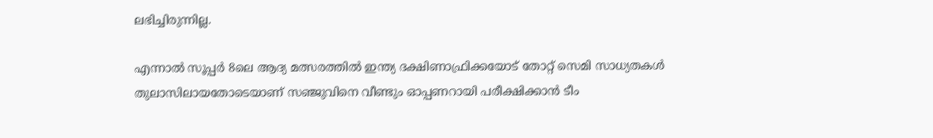ലഭിച്ചിരുന്നില്ല.

എന്നാല്‍ സൂപ്പര്‍ 8ലെ ആദ്യ മത്സരത്തില്‍ ഇന്ത്യ ദക്ഷിണാഫ്രിക്കയോട് തോറ്റ് സെമി സാധ്യതകള്‍ തുലാസിലായതോടെയാണ് സഞ്ജുവിനെ വീണ്ടും ഓപ്പണറായി പരീക്ഷിക്കാന്‍ ടീം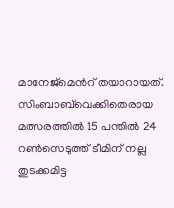മാനേജ്മെന്‍റ് തയാറായത്. സിംബാബ്‌വെക്കിതെരായ മത്സരത്തില്‍ 15 പന്തില്‍ 24 റണ്‍സെടുത്ത് ടീമിന് നല്ല തുടക്കമിട്ട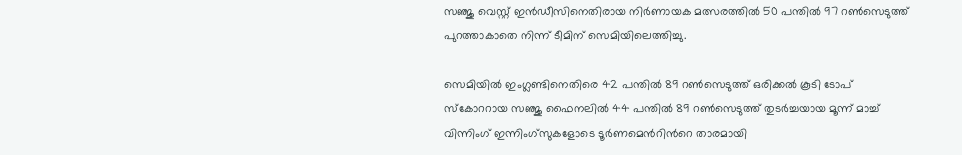സഞ്ജു വെസ്റ്റ് ഇന്‍ഡീസിനെതിരായ നിര്‍ണായക മത്സരത്തില്‍ 50 പന്തില്‍ 97 റണ്‍സെടുത്ത് പുറത്താകാതെ നിന്ന് ടീമിന് സെമിയിലെത്തിച്ചു.

സെമിയില്‍ ഇംഗ്ലണ്ടിനെതിരെ 42 പന്തില്‍ 89 റണ്‍സെടുത്ത് ഒരിക്കല്‍ കൂടി ടോപ് സ്കോററായ സഞ്ജു ഫൈനലില്‍ 44 പന്തില്‍ 89 റണ്‍സെടുത്ത് തുടര്‍ച്ചയായ മൂന്ന് മാച്ച് വിന്നിംഗ് ഇന്നിംഗ്സുകളോടെ ടൂര്‍ണമെന്‍റിന്‍റെ താരമായി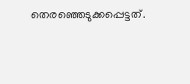തെരഞ്ഞെടുക്കപ്പെട്ടത്.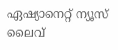ഏഷ്യാനെറ്റ് ന്യൂസ് ലൈവ്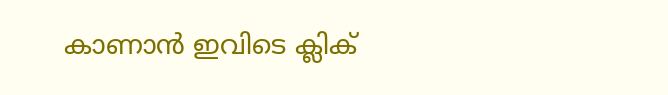കാണാന്‍ ഇവിടെ ക്ലിക്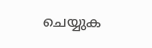ചെയ്യുക